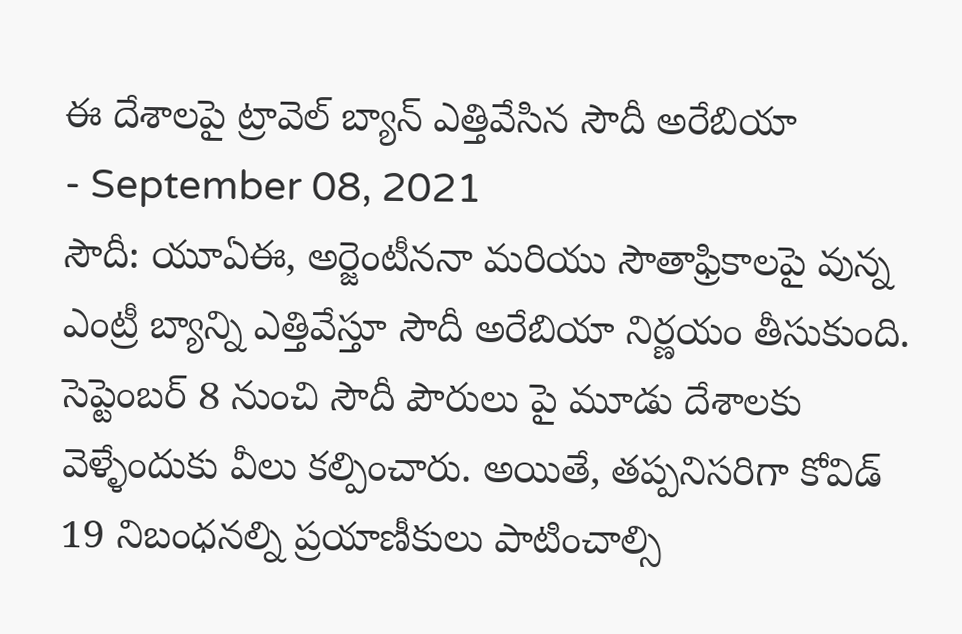ఈ దేశాలపై ట్రావెల్ బ్యాన్ ఎత్తివేసిన సౌదీ అరేబియా
- September 08, 2021
సౌదీ: యూఏఈ, అర్జెంటీననా మరియు సౌతాఫ్రికాలపై వున్న ఎంట్రీ బ్యాన్ని ఎత్తివేస్తూ సౌదీ అరేబియా నిర్ణయం తీసుకుంది. సెప్టెంబర్ 8 నుంచి సౌదీ పౌరులు పై మూడు దేశాలకు వెళ్ళేందుకు వీలు కల్పించారు. అయితే, తప్పనిసరిగా కోవిడ్ 19 నిబంధనల్ని ప్రయాణీకులు పాటించాల్సి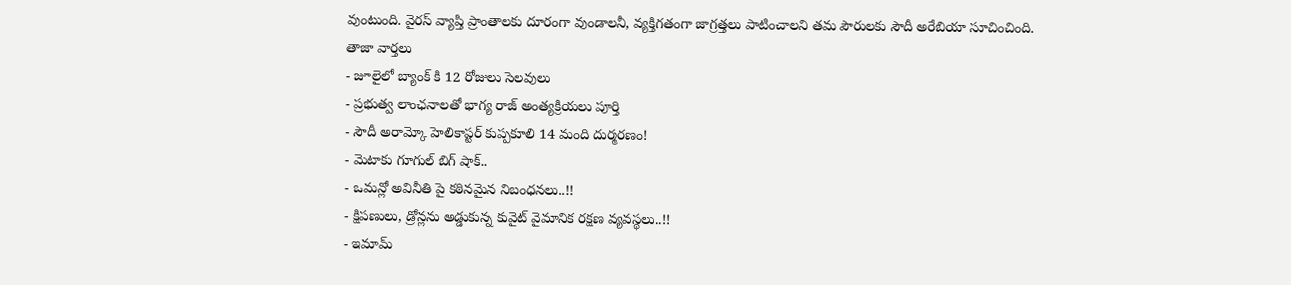వుంటుంది. వైరస్ వ్యాప్తి ప్రాంతాలకు దూరంగా వుండాలనీ, వ్యక్తిగతంగా జాగ్రత్తలు పాటించాలని తమ పౌరులకు సౌదీ అరేబియా సూచించింది.
తాజా వార్తలు
- జూలైలో బ్యాంక్ కి 12 రోజులు సెలవులు
- ప్రభుత్వ లాంఛనాలతో భాగ్య రాజ్ అంత్యక్రియలు పూర్తి
- సౌదీ అరామ్కో హెలికాప్టర్ కుప్పకూలి 14 మంది దుర్మరణం!
- మెటాకు గూగుల్ బిగ్ షాక్..
- ఒమన్లో అవినీతి పై కఠినమైన నిబంధనలు..!!
- క్షిపణులు, డ్రోన్లను అడ్డుకున్న కువైట్ వైమానిక రక్షణ వ్యవస్థలు..!!
- ఇమామ్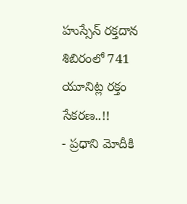హుస్సేన్ రక్తదాన శిబిరంలో 741 యూనిట్ల రక్తం సేకరణ..!!
- ప్రధాని మోదీకి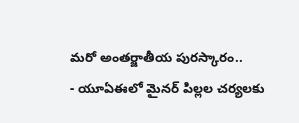మరో అంతర్జాతీయ పురస్కారం..
- యూఏఈలో మైనర్ పిల్లల చర్యలకు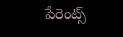పేరెంట్స్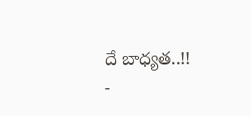దే బాధ్యత..!!
-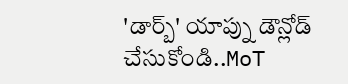'డార్బ్' యాప్ను డౌన్లోడ్ చేసుకోండి..MoT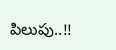పిలుపు..!!